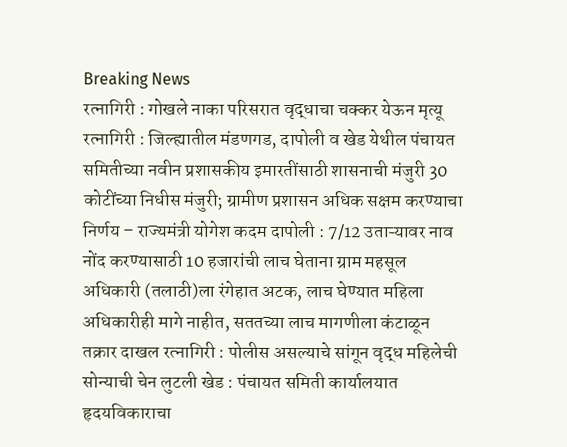Breaking News
रत्नागिरी : गोखले नाका परिसरात वृद्धाचा चक्कर येऊन मृत्यू रत्नागिरी : जिल्ह्यातील मंडणगड, दापोली व खेड येथील पंचायत समितीच्या नवीन प्रशासकीय इमारतींसाठी शासनाची मंजुरी 30 कोटींच्या निधीस मंजुरी; ग्रामीण प्रशासन अधिक सक्षम करण्याचा निर्णय – राज्यमंत्री योगेश कदम दापोली : 7/12 उताऱ्यावर नाव नोंद करण्यासाठी 10 हजारांची लाच घेताना ग्राम महसूल अधिकारी (तलाठी)ला रंगेहात अटक, लाच घेण्यात महिला अधिकारीही मागे नाहीत, सततच्या लाच मागणीला कंटाळून तक्रार दाखल रत्नागिरी : पोलीस असल्याचे सांगून वृद्ध महिलेची सोन्याची चेन लुटली खेड : पंचायत समिती कार्यालयात हृदयविकाराचा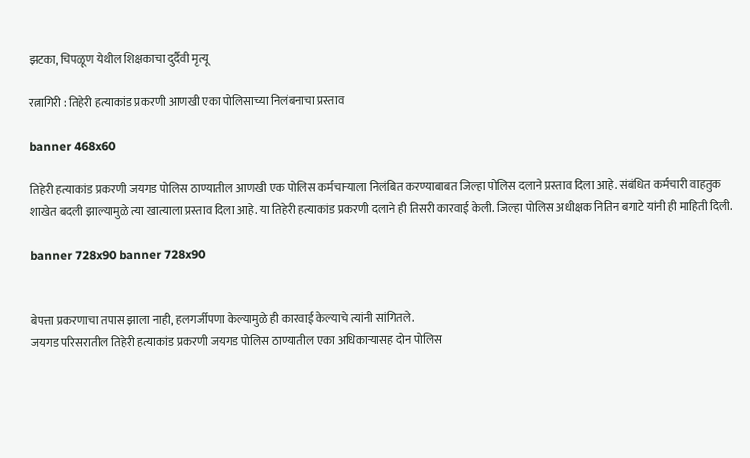झटका, चिपळूण येथील शिक्षकाचा दुर्दैवी मृत्यू

रत्नागिरी : तिहेरी हत्याकांड प्रकरणी आणखी एका पोलिसाच्या निलंबनाचा प्रस्ताव

banner 468x60

तिहेरी हत्याकांड प्रकरणी जयगड पोलिस ठाण्यातील आणखी एक पोलिस कर्मचाऱ्याला निलंबित करण्याबाबत जिल्हा पोलिस दलाने प्रस्ताव दिला आहे. संबंधित कर्मचारी वाहतुक शाखेत बदली झाल्यामुळे त्या खात्याला प्रस्ताव दिला आहे. या तिहेरी हत्याकांड प्रकरणी दलाने ही तिसरी कारवाई केली. जिल्हा पोलिस अधीक्षक नितिन बगाटे यांनी ही माहिती दिली.

banner 728x90 banner 728x90


बेपत्ता प्रकरणाचा तपास झाला नाही, हलगर्जीपणा केल्यामुळे ही कारवाई केल्याचे त्यांनी सांगितले.
जयगड परिसरातील तिहेरी हत्याकांड प्रकरणी जयगड पोलिस ठाण्यातील एका अधिकाऱ्यासह दोन पोलिस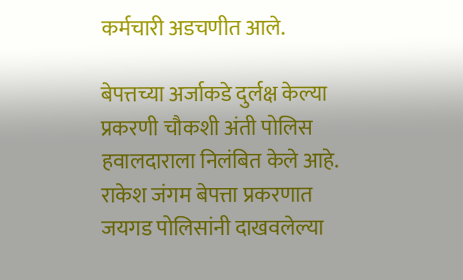कर्मचारी अडचणीत आले.

बेपत्तच्या अर्जाकडे दुर्लक्ष केल्या प्रकरणी चौकशी अंती पोलिस हवालदाराला निलंबित केले आहे. राकेश जंगम बेपत्ता प्रकरणात जयगड पोलिसांनी दाखवलेल्या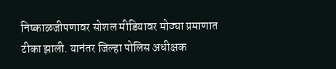निष्काळजीपणावर सोशल मीडियावर मोठ्या प्रमाणात टीका झाली. यानंतर जिल्हा पोलिस अधीक्षक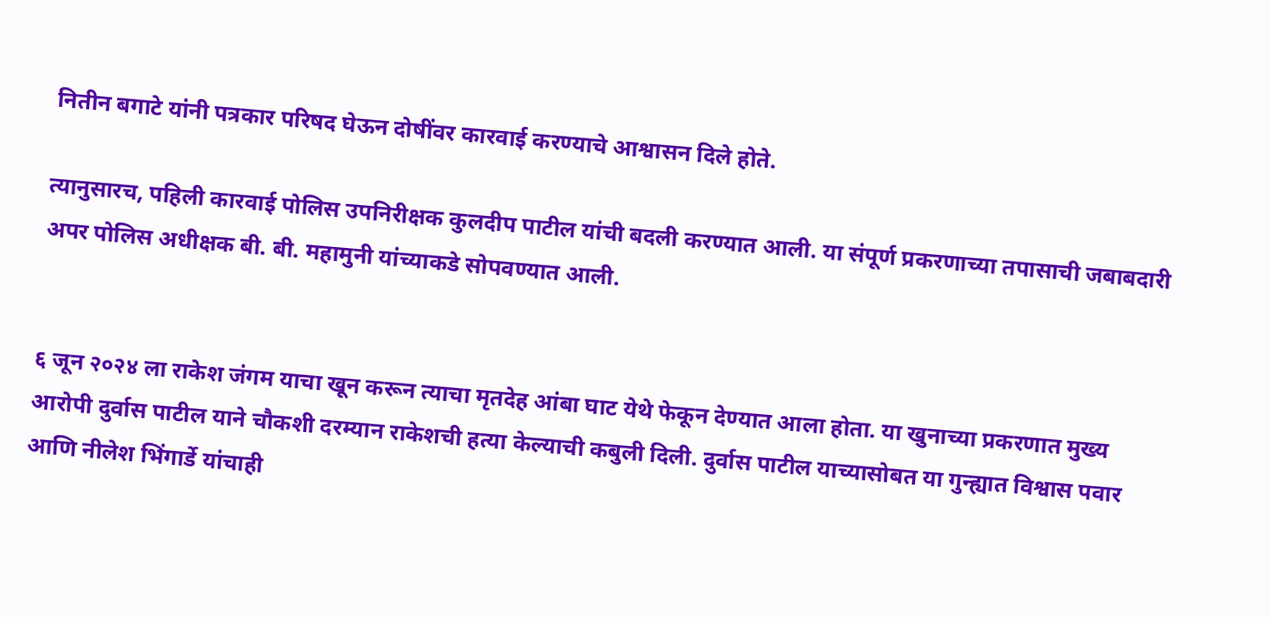नितीन बगाटे यांनी पत्रकार परिषद घेऊन दोषींवर कारवाई करण्याचे आश्वासन दिले होते.

त्यानुसारच, पहिली कारवाई पोलिस उपनिरीक्षक कुलदीप पाटील यांची बदली करण्यात आली. या संपूर्ण प्रकरणाच्या तपासाची जबाबदारी अपर पोलिस अधीक्षक बी. बी. महामुनी यांच्याकडे सोपवण्यात आली.


६ जून २०२४ ला राकेश जंगम याचा खून करून त्याचा मृतदेह आंबा घाट येथे फेकून देण्यात आला होता. या खुनाच्या प्रकरणात मुख्य आरोपी दुर्वास पाटील याने चौकशी दरम्यान राकेशची हत्या केल्याची कबुली दिली. दुर्वास पाटील याच्यासोबत या गुन्ह्यात विश्वास पवार आणि नीलेश भिंगार्डे यांचाही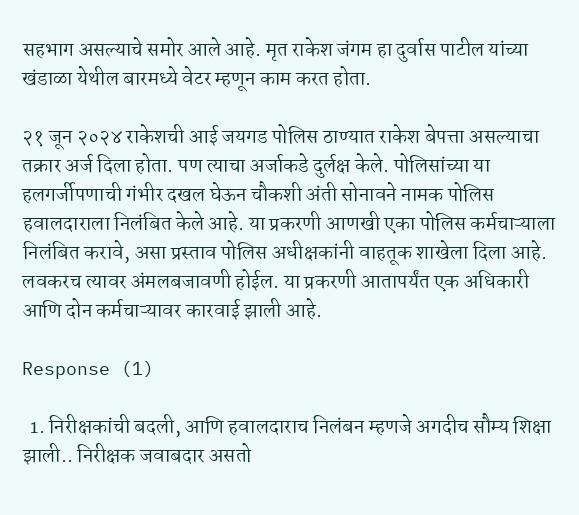सहभाग असल्याचे समोर आले आहे. मृत राकेश जंगम हा दुर्वास पाटील यांच्या खंडाळा येथील बारमध्ये वेटर म्हणून काम करत होता.

२१ जून २०२४ राकेशची आई जयगड पोलिस ठाण्यात राकेश बेपत्ता असल्याचा तक्रार अर्ज दिला होता. पण त्याचा अर्जाकडे दुर्लक्ष केले. पोलिसांच्या या हलगर्जीपणाची गंभीर दखल घेऊन चौकशी अंती सोनावने नामक पोलिस हवालदाराला निलंबित केले आहे. या प्रकरणी आणखी एका पोलिस कर्मचाऱ्याला निलंबित करावे, असा प्रस्ताव पोलिस अधीक्षकांनी वाहतूक शाखेला दिला आहे. लवकरच त्यावर अंमलबजावणी होईल. या प्रकरणी आतापर्यंत एक अधिकारी आणि दोन कर्मचाऱ्यावर कारवाई झाली आहे.

Response (1)

  1. निरीक्षकांची बदली, आणि हवालदाराच निलंबन म्हणजे अगदीच सौम्य शिक्षा झाली.. निरीक्षक जवाबदार असतो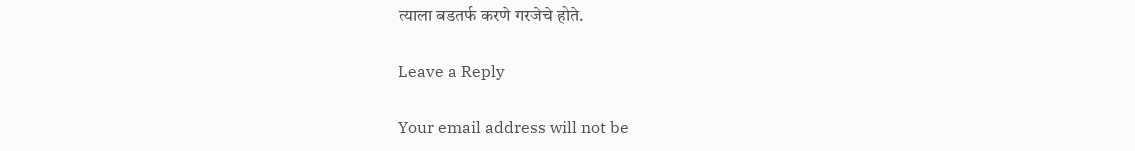त्याला बडतर्फ करणे गरजेचे होते.

Leave a Reply

Your email address will not be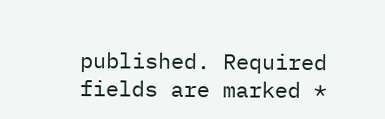published. Required fields are marked *